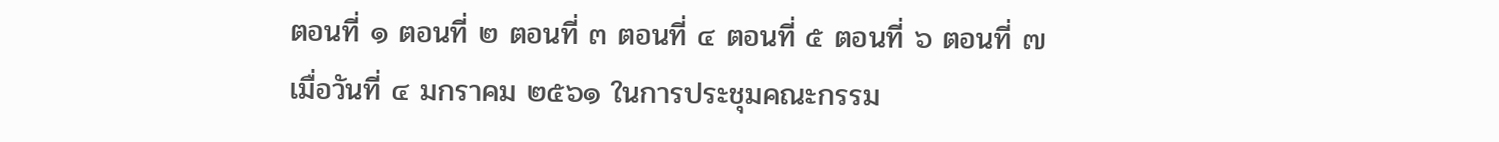ตอนที่ ๑ ตอนที่ ๒ ตอนที่ ๓ ตอนที่ ๔ ตอนที่ ๕ ตอนที่ ๖ ตอนที่ ๗
เมื่อวันที่ ๔ มกราคม ๒๕๖๑ ในการประชุมคณะกรรม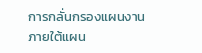การกลั่นกรองแผนงานภายใต้แผน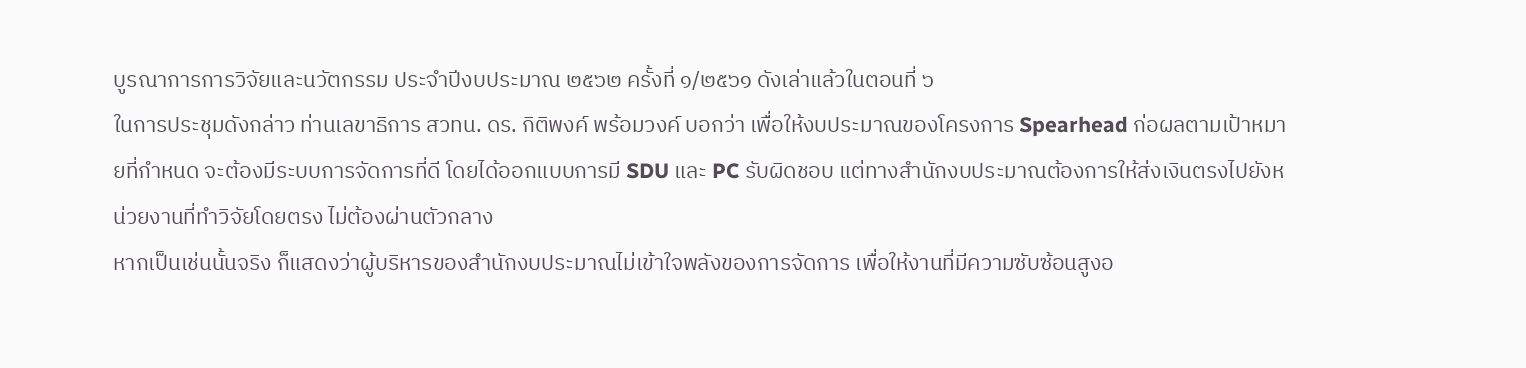บูรณาการการวิจัยและนวัตกรรม ประจำปีงบประมาณ ๒๕๖๒ ครั้งที่ ๑/๒๕๖๑ ดังเล่าแล้วในตอนที่ ๖
ในการประชุมดังกล่าว ท่านเลขาธิการ สวทน. ดร. กิติพงค์ พร้อมวงค์ บอกว่า เพื่อให้งบประมาณของโครงการ Spearhead ก่อผลตามเป้าหมายที่กำหนด จะต้องมีระบบการจัดการที่ดี โดยได้ออกแบบการมี SDU และ PC รับผิดชอบ แต่ทางสำนักงบประมาณต้องการให้ส่งเงินตรงไปยังหน่วยงานที่ทำวิจัยโดยตรง ไม่ต้องผ่านตัวกลาง
หากเป็นเช่นนั้นจริง ก็แสดงว่าผู้บริหารของสำนักงบประมาณไม่เข้าใจพลังของการจัดการ เพื่อให้งานที่มีความซับซ้อนสูงอ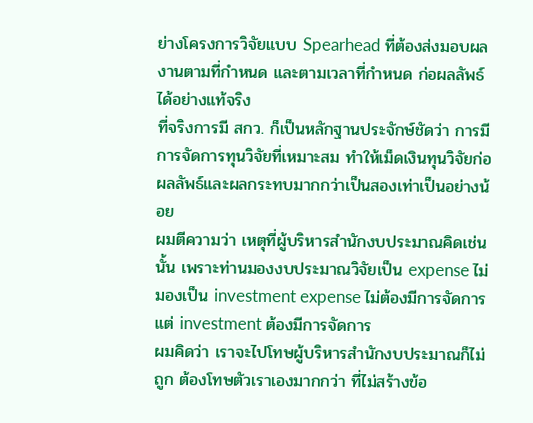ย่างโครงการวิจัยแบบ Spearhead ที่ต้องส่งมอบผลงานตามที่กำหนด และตามเวลาที่กำหนด ก่อผลลัพธ์ได้อย่างแท้จริง
ที่จริงการมี สกว. ก็เป็นหลักฐานประจักษ์ชัดว่า การมีการจัดการทุนวิจัยที่เหมาะสม ทำให้เม็ดเงินทุนวิจัยก่อผลลัพธ์และผลกระทบมากกว่าเป็นสองเท่าเป็นอย่างน้อย
ผมตีความว่า เหตุที่ผู้บริหารสำนักงบประมาณคิดเช่นนั้น เพราะท่านมองงบประมาณวิจัยเป็น expense ไม่มองเป็น investment expense ไม่ต้องมีการจัดการ แต่ investment ต้องมีการจัดการ
ผมคิดว่า เราจะไปโทษผู้บริหารสำนักงบประมาณก็ไม่ถูก ต้องโทษตัวเราเองมากกว่า ที่ไม่สร้างข้อ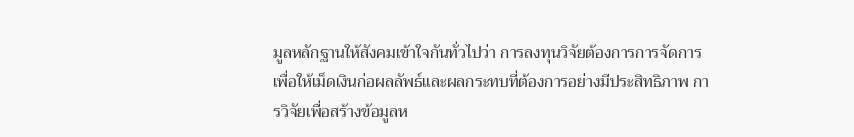มูลหลักฐานให้สังคมเข้าใจกันทั่วไปว่า การลงทุนวิจัยต้องการการจัดการ เพื่อให้เม็ดเงินก่อผลลัพธ์และผลกระทบที่ต้องการอย่างมีประสิทธิภาพ การวิจัยเพื่อสร้างข้อมูลห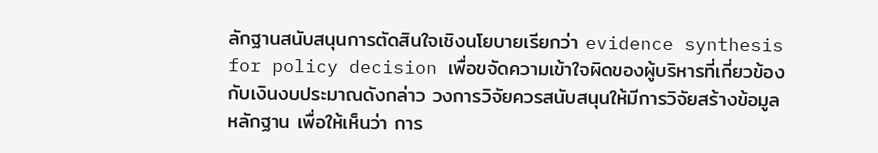ลักฐานสนับสนุนการตัดสินใจเชิงนโยบายเรียกว่า evidence synthesis for policy decision เพื่อขจัดความเข้าใจผิดของผู้บริหารที่เกี่ยวข้องกับเงินงบประมาณดังกล่าว วงการวิจัยควรสนับสนุนให้มีการวิจัยสร้างข้อมูลหลักฐาน เพื่อให้เห็นว่า การ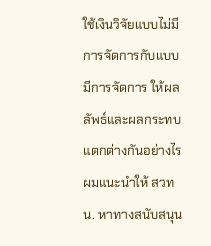ใช้เงินวิจัยแบบไม่มีการจัดการกับแบบมีการจัดการ ให้ผลลัพธ์และผลกระทบแตกต่างกันอย่างไร
ผมแนะนำให้ สวทน. หาทางสนับสนุน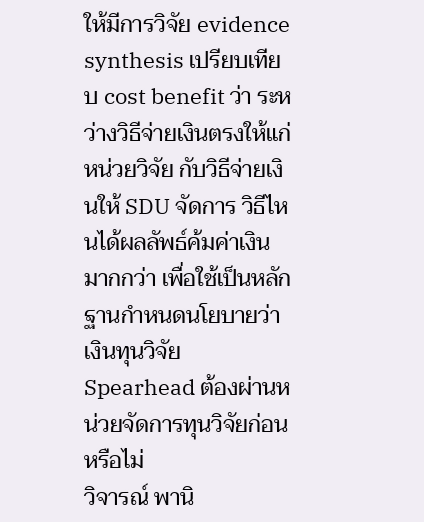ให้มีการวิจัย evidence synthesis เปรียบเทียบ cost benefit ว่า ระหว่างวิธีจ่ายเงินตรงให้แก่หน่วยวิจัย กับวิธีจ่ายเงินให้ SDU จัดการ วิธีไหนได้ผลลัพธ์ค้มค่าเงินมากกว่า เพื่อใช้เป็นหลักฐานกำหนดนโยบายว่า เงินทุนวิจัย Spearhead ต้องผ่านหน่วยจัดการทุนวิจัยก่อนหรือไม่
วิจารณ์ พานิ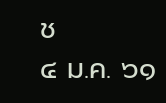ช
๔ ม.ค. ๖๑